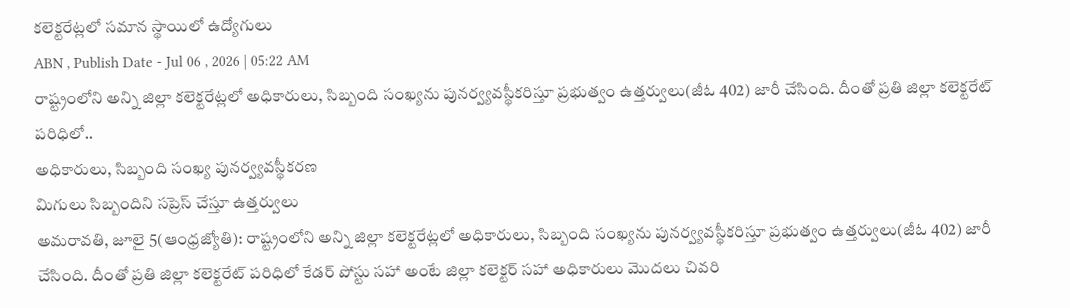కలెక్టరేట్లలో సమాన స్థాయిలో ఉద్యోగులు
ABN , Publish Date - Jul 06 , 2026 | 05:22 AM
రాష్ట్రంలోని అన్ని జిల్లా కలెక్టరేట్లలో అధికారులు, సిబ్బంది సంఖ్యను పునర్వ్యవస్థీకరిస్తూ ప్రభుత్వం ఉత్తర్వులు(జీఓ 402) జారీ చేసింది. దీంతో ప్రతి జిల్లా కలెక్టరేట్ పరిధిలో..
అధికారులు, సిబ్బంది సంఖ్య పునర్వ్యవస్థీకరణ
మిగులు సిబ్బందిని సప్రెస్ చేస్తూ ఉత్తర్వులు
అమరావతి, జూలై 5(ఆంధ్రజ్యోతి): రాష్ట్రంలోని అన్ని జిల్లా కలెక్టరేట్లలో అధికారులు, సిబ్బంది సంఖ్యను పునర్వ్యవస్థీకరిస్తూ ప్రభుత్వం ఉత్తర్వులు(జీఓ 402) జారీ చేసింది. దీంతో ప్రతి జిల్లా కలెక్టరేట్ పరిధిలో కేడర్ పోస్టు సహా అంటే జిల్లా కలెక్టర్ సహా అధికారులు మొదలు చివరి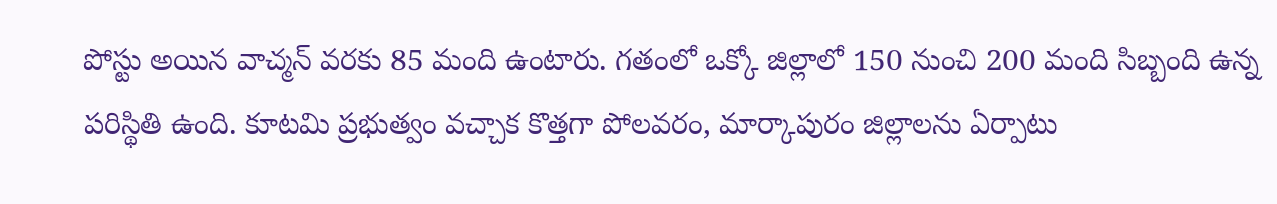పోస్టు అయిన వాచ్మన్ వరకు 85 మంది ఉంటారు. గతంలో ఒక్కో జిల్లాలో 150 నుంచి 200 మంది సిబ్బంది ఉన్న పరిస్థితి ఉంది. కూటమి ప్రభుత్వం వచ్చాక కొత్తగా పోలవరం, మార్కాపురం జిల్లాలను ఏర్పాటు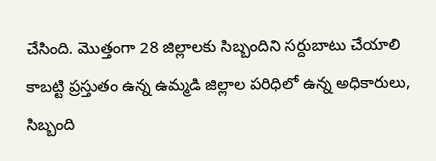చేసింది. మొత్తంగా 28 జిల్లాలకు సిబ్బందిని సర్దుబాటు చేయాలి కాబట్టి ప్రస్తుతం ఉన్న ఉమ్మడి జిల్లాల పరిధిలో ఉన్న అధికారులు, సిబ్బంది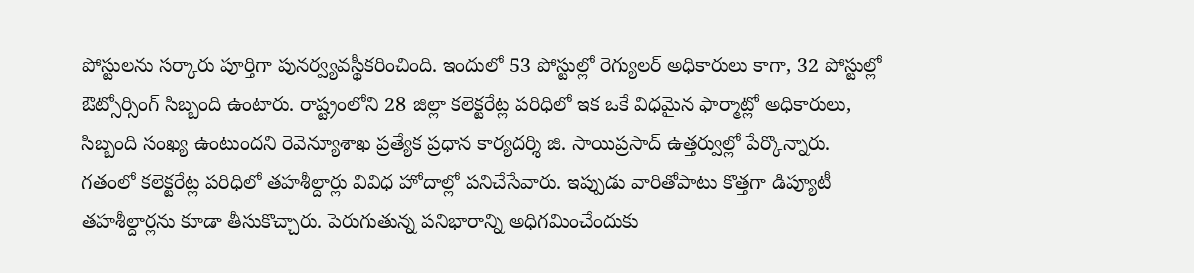పోస్టులను సర్కారు పూర్తిగా పునర్వ్యవస్థీకరించింది. ఇందులో 53 పోస్టుల్లో రెగ్యులర్ అధికారులు కాగా, 32 పోస్టుల్లో ఔట్సోర్సింగ్ సిబ్బంది ఉంటారు. రాష్ట్రంలోని 28 జిల్లా కలెక్టరేట్ల పరిధిలో ఇక ఒకే విధమైన ఫార్మాట్లో అధికారులు, సిబ్బంది సంఖ్య ఉంటుందని రెవెన్యూశాఖ ప్రత్యేక ప్రధాన కార్యదర్శి జి. సాయిప్రసాద్ ఉత్తర్వుల్లో పేర్కొన్నారు. గతంలో కలెక్టరేట్ల పరిధిలో తహశీల్దార్లు వివిధ హోదాల్లో పనిచేసేవారు. ఇప్పుడు వారితోపాటు కొత్తగా డిప్యూటీ తహశీల్దార్లను కూడా తీసుకొచ్చారు. పెరుగుతున్న పనిభారాన్ని అధిగమించేందుకు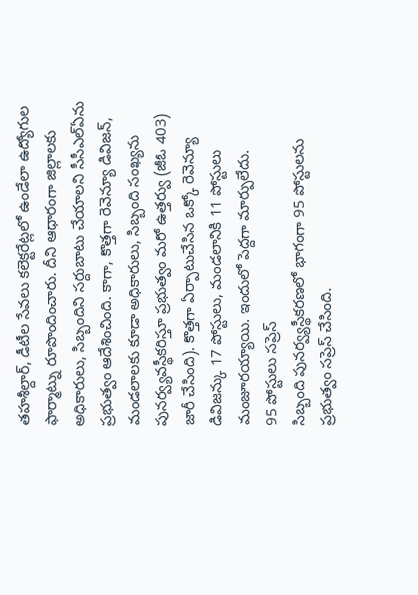తహశీల్దార్, డీటీల సేవలు కలెక్టరేట్లలో ఉండేలా ఉద్యోగుల ఫార్మాట్ను రూపొందించారు. దీని ఆధారంగా జిల్లాలకు అధికారులు, సిబ్బందిని సర్దుబాటు చేయాలని సీసీఎల్ఏను ప్రభుత్వం ఆదేశించింది. కాగా, కొత్తగా రెవెన్యూ డివిజన్, మండలాలకు కూడా అధికారులు, సిబ్బంది సంఖ్యను పునర్వ్యవస్థీకరిస్తూ ప్రభుత్వం మరో ఉత్తర్వు (జీఓ 403) జారీ చేసింది). కొత్తగా ఏర్పాటుచేసిన ఒక్కో రెవెన్యూ డివిజన్కు 17 పోస్టులు, మండలానికి 11 పోస్టులు మంజూరయ్యాయి. ఇందులో పెద్దగా మార్పులేదు.
95 పోస్టులు సప్రెస్
సిబ్బంది పునర్వ్యస్థీకరణలో భాగంగా 95 పోస్టులను ప్రభుత్వం సప్రెస్ చేసింది.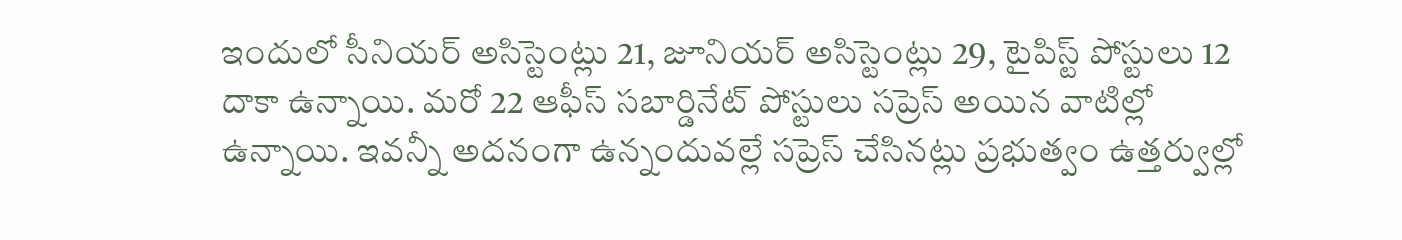ఇందులో సీనియర్ అసిస్టెంట్లు 21, జూనియర్ అసిస్టెంట్లు 29, టైపిస్ట్ పోస్టులు 12 దాకా ఉన్నాయి. మరో 22 ఆఫీస్ సబార్డినేట్ పోస్టులు సప్రెస్ అయిన వాటిల్లో ఉన్నాయి. ఇవన్నీ అదనంగా ఉన్నందువల్లే సప్రెస్ చేసినట్లు ప్రభుత్వం ఉత్తర్వుల్లో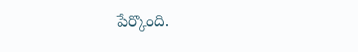పేర్కొంది.